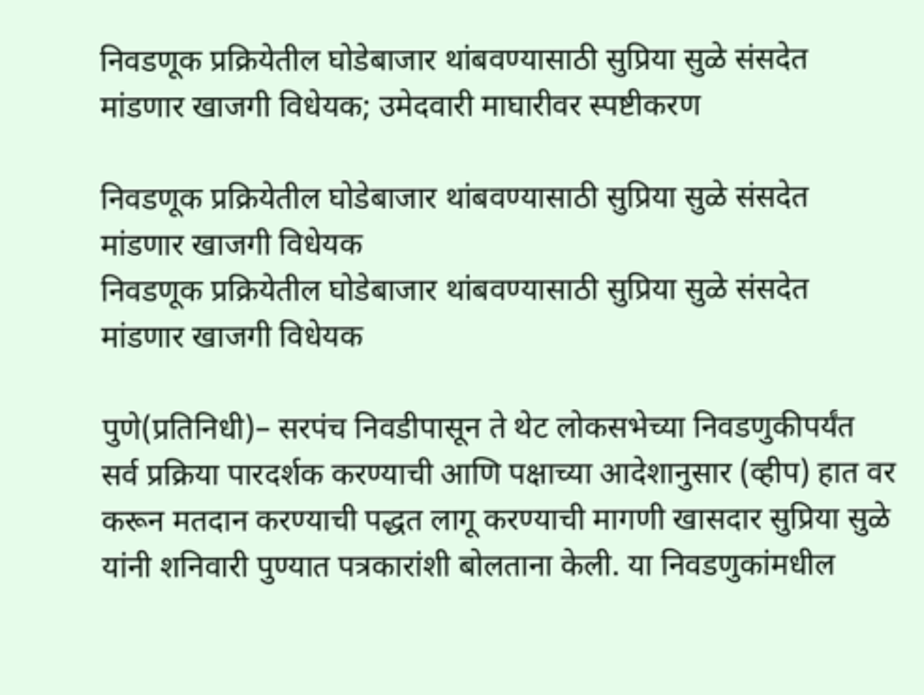निवडणूक प्रक्रियेतील घोडेबाजार थांबवण्यासाठी सुप्रिया सुळे संसदेत मांडणार खाजगी विधेयक; उमेदवारी माघारीवर स्पष्टीकरण

निवडणूक प्रक्रियेतील घोडेबाजार थांबवण्यासाठी सुप्रिया सुळे संसदेत मांडणार खाजगी विधेयक
निवडणूक प्रक्रियेतील घोडेबाजार थांबवण्यासाठी सुप्रिया सुळे संसदेत मांडणार खाजगी विधेयक

पुणे(प्रतिनिधी)– सरपंच निवडीपासून ते थेट लोकसभेच्या निवडणुकीपर्यंत सर्व प्रक्रिया पारदर्शक करण्याची आणि पक्षाच्या आदेशानुसार (व्हीप) हात वर करून मतदान करण्याची पद्धत लागू करण्याची मागणी खासदार सुप्रिया सुळे यांनी शनिवारी पुण्यात पत्रकारांशी बोलताना केली. या निवडणुकांमधील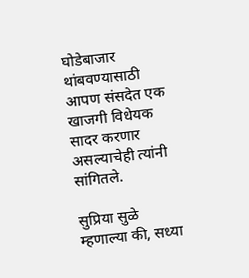घोडेबाजार थांबवण्यासाठी आपण संसदेत एक खाजगी विधेयक सादर करणार असल्याचेही त्यांनी सांगितले.

सुप्रिया सुळे म्हणाल्या की, सध्या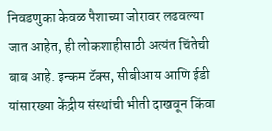निवडणुका केवळ पैशाच्या जोरावर लढवल्या जात आहेत, ही लोकशाहीसाठी अत्यंत चिंतेची बाब आहे. इन्कम टॅक्स, सीबीआय आणि ईडी यांसारख्या केंद्रीय संस्थांची भीती दाखवून किंवा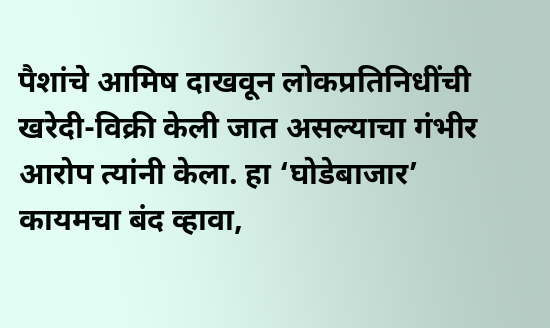पैशांचे आमिष दाखवून लोकप्रतिनिधींची खरेदी-विक्री केली जात असल्याचा गंभीर आरोप त्यांनी केला. हा ‘घोडेबाजार’ कायमचा बंद व्हावा,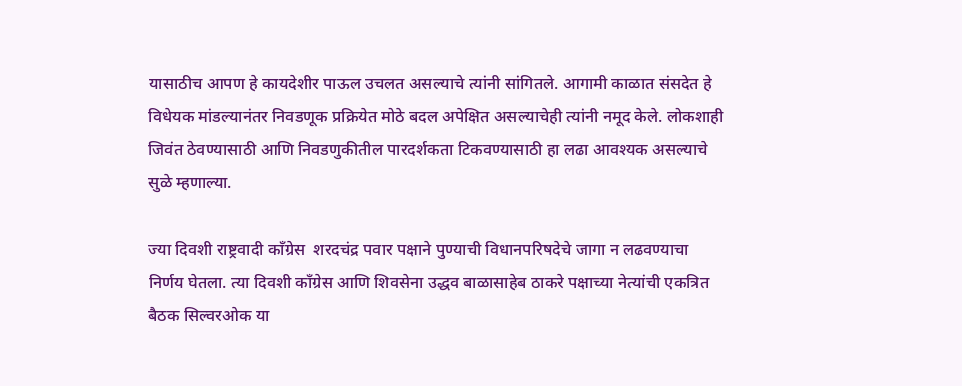यासाठीच आपण हे कायदेशीर पाऊल उचलत असल्याचे त्यांनी सांगितले. आगामी काळात संसदेत हे विधेयक मांडल्यानंतर निवडणूक प्रक्रियेत मोठे बदल अपेक्षित असल्याचेही त्यांनी नमूद केले. लोकशाही जिवंत ठेवण्यासाठी आणि निवडणुकीतील पारदर्शकता टिकवण्यासाठी हा लढा आवश्यक असल्याचे सुळे म्हणाल्या.

ज्या दिवशी राष्ट्रवादी काँग्रेस  शरदचंद्र पवार पक्षाने पुण्याची विधानपरिषदेचे जागा न लढवण्याचा निर्णय घेतला. त्या दिवशी काँग्रेस आणि शिवसेना उद्धव बाळासाहेब ठाकरे पक्षाच्या नेत्यांची एकत्रित बैठक सिल्वरओक या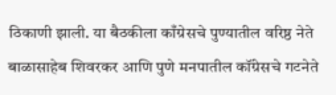ठिकाणी झाली. या बैठकीला काँग्रेसचे पुण्यातील वरिष्ठ नेते बाळासाहेब शिवरकर आणि पुणे मनपातील कॉंग्रेसचे गटनेते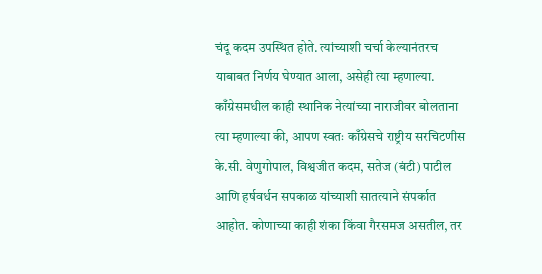चंदू कदम उपस्थित होते. त्यांच्याशी चर्चा केल्यानंतरच याबाबत निर्णय घेण्यात आला, असेही त्या म्हणाल्या. काँग्रेसमधील काही स्थानिक नेत्यांच्या नाराजीवर बोलताना त्या म्हणाल्या की, आपण स्वतः काँग्रेसचे राष्ट्रीय सरचिटणीस के.सी. वेणुगोपाल, विश्वजीत कदम, सतेज (बंटी) पाटील आणि हर्षवर्धन सपकाळ यांच्याशी सातत्याने संपर्कात आहोत. कोणाच्या काही शंका किंवा गैरसमज असतील, तर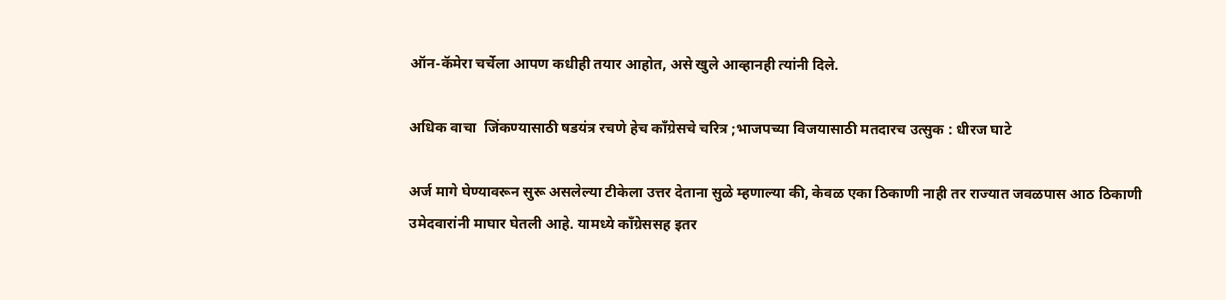ऑन-कॅमेरा चर्चेला आपण कधीही तयार आहोत, असे खुले आव्हानही त्यांनी दिले.

अधिक वाचा  जिंकण्यासाठी षडयंत्र रचणे हेच काँग्रेसचे चरित्र ;भाजपच्या विजयासाठी मतदारच उत्सुक : धीरज घाटे

अर्ज मागे घेण्यावरून सुरू असलेल्या टीकेला उत्तर देताना सुळे म्हणाल्या की, केवळ एका ठिकाणी नाही तर राज्यात जवळपास आठ ठिकाणी उमेदवारांनी माघार घेतली आहे. यामध्ये काँग्रेससह इतर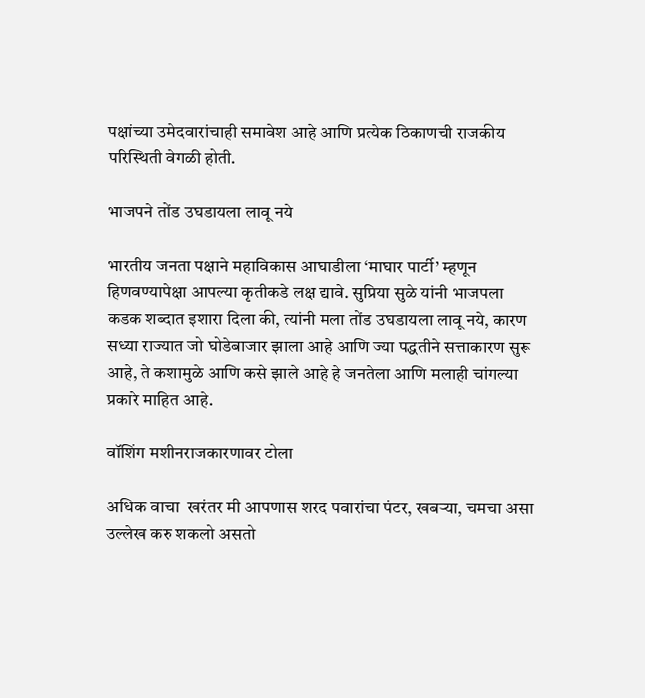पक्षांच्या उमेदवारांचाही समावेश आहे आणि प्रत्येक ठिकाणची राजकीय परिस्थिती वेगळी होती.

भाजपने तोंड उघडायला लावू नये

भारतीय जनता पक्षाने महाविकास आघाडीला ‘माघार पार्टी’ म्हणून हिणवण्यापेक्षा आपल्या कृतीकडे लक्ष द्यावे. सुप्रिया सुळे यांनी भाजपला कडक शब्दात इशारा दिला की, त्यांनी मला तोंड उघडायला लावू नये, कारण सध्या राज्यात जो घोडेबाजार झाला आहे आणि ज्या पद्धतीने सत्ताकारण सुरू आहे, ते कशामुळे आणि कसे झाले आहे हे जनतेला आणि मलाही चांगल्या प्रकारे माहित आहे.

वॉशिंग मशीनराजकारणावर टोला

अधिक वाचा  खरंतर मी आपणास शरद पवारांचा पंटर, खबऱ्या, चमचा असा उल्लेख करु शकलो असतो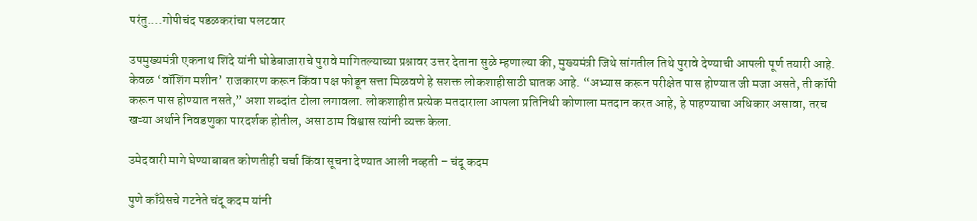परंतु....गोपीचंद पडळकरांचा पलटवार

उपमुख्यमंत्री एकनाथ शिंदे यांनी घोडेबाजाराचे पुरावे मागितल्याच्या प्रश्नावर उत्तर देताना सुळे म्हणाल्या की, मुख्यमंत्री जिथे सांगतील तिथे पुरावे देण्याची आपली पूर्ण तयारी आहे. केवळ ‘वॉशिंग मशीन’ राजकारण करून किंवा पक्ष फोडून सत्ता मिळवणे हे सशक्त लोकशाहीसाठी घातक आहे. “अभ्यास करून परीक्षेत पास होण्यात जी मजा असते, ती कॉपी करून पास होण्यात नसते,” अशा शब्दांत टोला लगावला. लोकशाहीत प्रत्येक मतदाराला आपला प्रतिनिधी कोणाला मतदान करत आहे, हे पाहण्याचा अधिकार असावा, तरच खऱ्या अर्थाने निवडणुका पारदर्शक होतील, असा ठाम विश्वास त्यांनी व्यक्त केला.

उमेदवारी मागे घेण्याबाबत कोणतीही चर्चा किंवा सूचना देण्यात आली नव्हती – चंदू कदम

पुणे काँग्रेसचे गटनेते चंदू कदम यांनी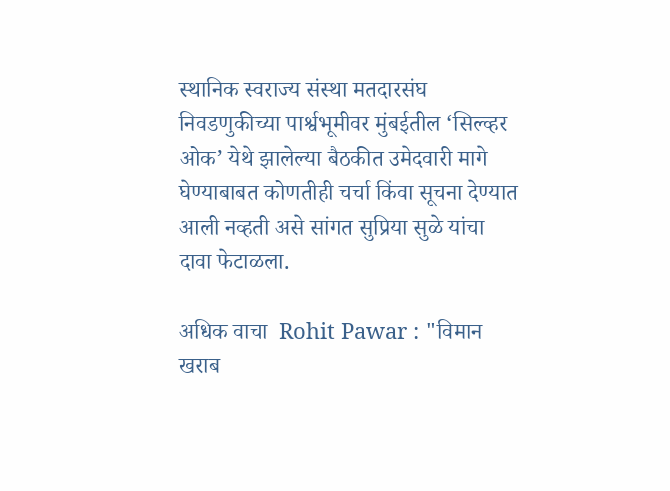स्थानिक स्वराज्य संस्था मतदारसंघ निवडणुकीच्या पार्श्वभूमीवर मुंबईतील ‘सिल्व्हर ओक’ येथे झालेल्या बैठकीत उमेदवारी मागे घेण्याबाबत कोणतीही चर्चा किंवा सूचना देण्यात आली नव्हती असे सांगत सुप्रिया सुळे यांचा दावा फेटाळला.

अधिक वाचा  Rohit Pawar : "विमान खराब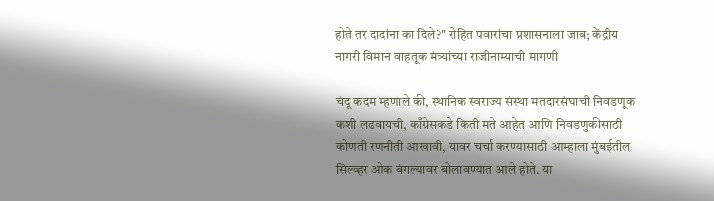होते तर दादांना का दिले?" रोहित पवारांचा प्रशासनाला जाब; केंद्रीय नागरी विमान वाहतूक मंत्र्यांच्या राजीनाम्याची मागणी

चंदू कदम म्हणाले की, स्थानिक स्वराज्य संस्था मतदारसंघाची निवडणूक कशी लढवायची, काँग्रेसकडे किती मते आहेत आणि निवडणुकीसाठी कोणती रणनीती आखावी, यावर चर्चा करण्यासाठी आम्हाला मुंबईतील सिल्व्हर ओक बंगल्यावर बोलावण्यात आले होते. या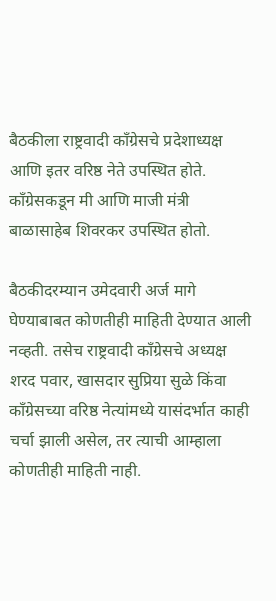बैठकीला राष्ट्रवादी काँग्रेसचे प्रदेशाध्यक्ष आणि इतर वरिष्ठ नेते उपस्थित होते. काँग्रेसकडून मी आणि माजी मंत्री बाळासाहेब शिवरकर उपस्थित होतो.

बैठकीदरम्यान उमेदवारी अर्ज मागे घेण्याबाबत कोणतीही माहिती देण्यात आली नव्हती. तसेच राष्ट्रवादी काँग्रेसचे अध्यक्ष शरद पवार, खासदार सुप्रिया सुळे किंवा काँग्रेसच्या वरिष्ठ नेत्यांमध्ये यासंदर्भात काही चर्चा झाली असेल, तर त्याची आम्हाला कोणतीही माहिती नाही.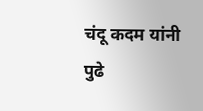चंदू कदम यांनी पुढे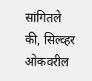सांगितले की, सिल्व्हर ओकवरील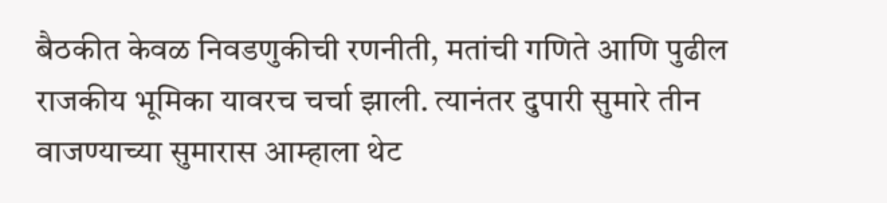बैठकीत केवळ निवडणुकीची रणनीती, मतांची गणिते आणि पुढील राजकीय भूमिका यावरच चर्चा झाली. त्यानंतर दुपारी सुमारे तीन वाजण्याच्या सुमारास आम्हाला थेट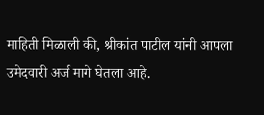माहिती मिळाली की, श्रीकांत पाटील यांनी आपला उमेदवारी अर्ज मागे घेतला आहे.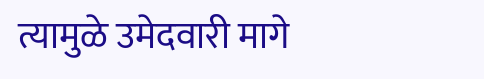त्यामुळे उमेदवारी मागे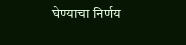घेण्याचा निर्णय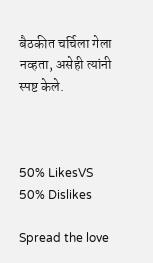बैठकीत चर्चिला गेला नव्हता, असेही त्यांनी स्पष्ट केले.



50% LikesVS
50% Dislikes

Spread the love